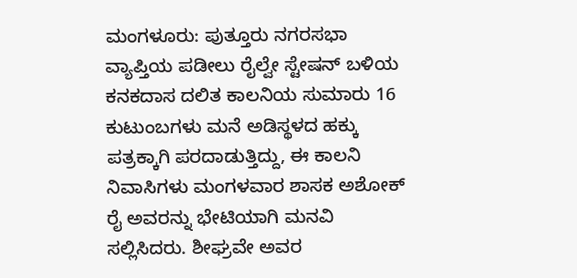ಮಂಗಳೂರು: ಪುತ್ತೂರು ನಗರಸಭಾ ವ್ಯಾಪ್ತಿಯ ಪಡೀಲು ರೈಲ್ವೇ ಸ್ಟೇಷನ್ ಬಳಿಯ ಕನಕದಾಸ ದಲಿತ ಕಾಲನಿಯ ಸುಮಾರು 16 ಕುಟುಂಬಗಳು ಮನೆ ಅಡಿಸ್ಥಳದ ಹಕ್ಕು ಪತ್ರಕ್ಕಾಗಿ ಪರದಾಡುತ್ತಿದ್ದು, ಈ ಕಾಲನಿ ನಿವಾಸಿಗಳು ಮಂಗಳವಾರ ಶಾಸಕ ಅಶೋಕ್ ರೈ ಅವರನ್ನು ಭೇಟಿಯಾಗಿ ಮನವಿ ಸಲ್ಲಿಸಿದರು. ಶೀಘ್ರವೇ ಅವರ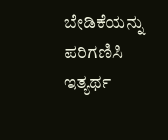ಬೇಡಿಕೆಯನ್ನು ಪರಿಗಣಿಸಿ ಇತ್ಯರ್ಥ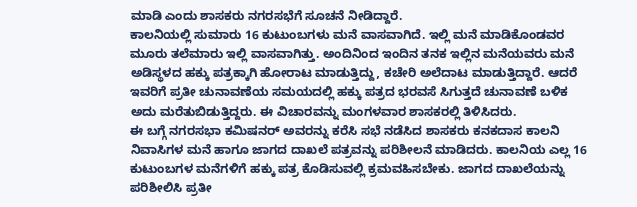ಮಾಡಿ ಎಂದು ಶಾಸಕರು ನಗರಸಭೆಗೆ ಸೂಚನೆ ನೀಡಿದ್ದಾರೆ.
ಕಾಲನಿಯಲ್ಲಿ ಸುಮಾರು 16 ಕುಟುಂಬಗಳು ಮನೆ ವಾಸವಾಗಿದೆ. ಇಲ್ಲಿ ಮನೆ ಮಾಡಿಕೊಂಡವರ ಮೂರು ತಲೆಮಾರು ಇಲ್ಲಿ ವಾಸವಾಗಿತ್ತು. ಅಂದಿನಿಂದ ಇಂದಿನ ತನಕ ಇಲ್ಲಿನ ಮನೆಯವರು ಮನೆ ಅಡಿಸ್ಥಳದ ಹಕ್ಕು ಪತ್ರಕ್ಕಾಗಿ ಹೋರಾಟ ಮಾಡುತ್ತಿದ್ದು, ಕಚೇರಿ ಅಲೆದಾಟ ಮಾಡುತ್ತಿದ್ದಾರೆ. ಆದರೆ ಇವರಿಗೆ ಪ್ರತೀ ಚುನಾವಣೆಯ ಸಮಯದಲ್ಲಿ ಹಕ್ಕು ಪತ್ರದ ಭರವಸೆ ಸಿಗುತ್ತದೆ ಚುನಾವಣೆ ಬಳಿಕ ಅದು ಮರೆತುಬಿಡುತ್ತಿದ್ದರು. ಈ ವಿಚಾರವನ್ನು ಮಂಗಳವಾರ ಶಾಸಕರಲ್ಲಿ ತಿಳಿಸಿದರು.
ಈ ಬಗ್ಗೆ ನಗರಸಭಾ ಕಮಿಷನರ್ ಅವರನ್ನು ಕರೆಸಿ ಸಭೆ ನಡೆಸಿದ ಶಾಸಕರು ಕನಕದಾಸ ಕಾಲನಿ ನಿವಾಸಿಗಳ ಮನೆ ಹಾಗೂ ಜಾಗದ ದಾಖಲೆ ಪತ್ರವನ್ನು ಪರಿಶೀಲನೆ ಮಾಡಿದರು. ಕಾಲನಿಯ ಎಲ್ಲ 16 ಕುಟುಂಬಗಳ ಮನೆಗಳಿಗೆ ಹಕ್ಕು ಪತ್ರ ಕೊಡಿಸುವಲ್ಲಿ ಕ್ರಮವಹಿಸಬೇಕು. ಜಾಗದ ದಾಖಲೆಯನ್ನು ಪರಿಶೀಲಿಸಿ ಪ್ರತೀ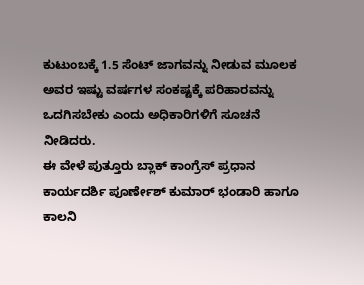ಕುಟುಂಬಕ್ಕೆ 1.5 ಸೆಂಟ್ ಜಾಗವನ್ನು ನೀಡುವ ಮೂಲಕ ಅವರ ಇಷ್ಟು ವರ್ಷಗಳ ಸಂಕಷ್ಟಕ್ಕೆ ಪರಿಹಾರವನ್ನು ಒದಗಿಸಬೇಕು ಎಂದು ಅಧಿಕಾರಿಗಳಿಗೆ ಸೂಚನೆ ನೀಡಿದರು.
ಈ ವೇಳೆ ಪುತ್ತೂರು ಬ್ಲಾಕ್ ಕಾಂಗ್ರೆಸ್ ಪ್ರಧಾನ ಕಾರ್ಯದರ್ಶಿ ಪೂರ್ಣೇಶ್ ಕುಮಾರ್ ಭಂಡಾರಿ ಹಾಗೂ ಕಾಲನಿ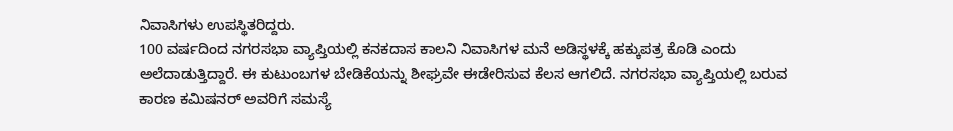ನಿವಾಸಿಗಳು ಉಪಸ್ಥಿತರಿದ್ದರು.
100 ವರ್ಷದಿಂದ ನಗರಸಭಾ ವ್ಯಾಪ್ತಿಯಲ್ಲಿ ಕನಕದಾಸ ಕಾಲನಿ ನಿವಾಸಿಗಳ ಮನೆ ಅಡಿಸ್ಥಳಕ್ಕೆ ಹಕ್ಕುಪತ್ರ ಕೊಡಿ ಎಂದು ಅಲೆದಾಡುತ್ತಿದ್ದಾರೆ. ಈ ಕುಟುಂಬಗಳ ಬೇಡಿಕೆಯನ್ನು ಶೀಘ್ರವೇ ಈಡೇರಿಸುವ ಕೆಲಸ ಆಗಲಿದೆ. ನಗರಸಭಾ ವ್ಯಾಪ್ತಿಯಲ್ಲಿ ಬರುವ ಕಾರಣ ಕಮಿಷನರ್ ಅವರಿಗೆ ಸಮಸ್ಯೆ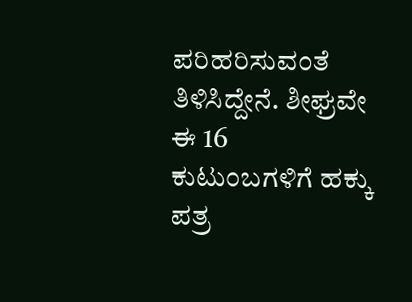ಪರಿಹರಿಸುವಂತೆ ತಿಳಿಸಿದ್ದೇನೆ. ಶೀಘ್ರವೇ ಈ 16 ಕುಟುಂಬಗಳಿಗೆ ಹಕ್ಕು ಪತ್ರ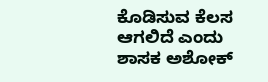ಕೊಡಿಸುವ ಕೆಲಸ ಆಗಲಿದೆ ಎಂದು ಶಾಸಕ ಅಶೋಕ್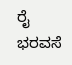ರೈ ಭರವಸೆ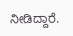ನೀಡಿದ್ದಾರೆ.